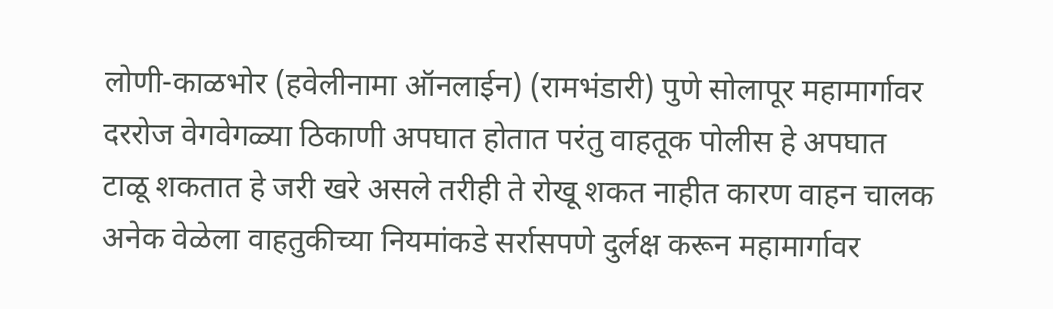लोणी-काळभोर (हवेलीनामा ऑनलाईन) (रामभंडारी) पुणे सोलापूर महामार्गावर दररोज वेगवेगळ्या ठिकाणी अपघात होतात परंतु वाहतूक पोलीस हे अपघात टाळू शकतात हे जरी खरे असले तरीही ते रोखू शकत नाहीत कारण वाहन चालक अनेक वेळेला वाहतुकीच्या नियमांकडे सर्रासपणे दुर्लक्ष करून महामार्गावर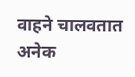वाहने चालवतात अनेक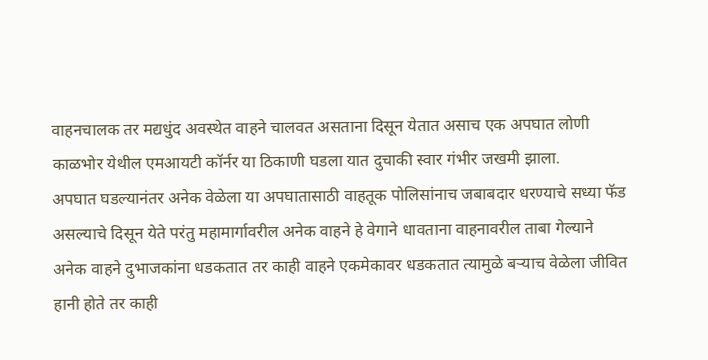वाहनचालक तर मद्यधुंद अवस्थेत वाहने चालवत असताना दिसून येतात असाच एक अपघात लोणी काळभोर येथील एमआयटी कॉर्नर या ठिकाणी घडला यात दुचाकी स्वार गंभीर जखमी झाला.
अपघात घडल्यानंतर अनेक वेळेला या अपघातासाठी वाहतूक पोलिसांनाच जबाबदार धरण्याचे सध्या फॅड असल्याचे दिसून येते परंतु महामार्गावरील अनेक वाहने हे वेगाने धावताना वाहनावरील ताबा गेल्याने अनेक वाहने दुभाजकांना धडकतात तर काही वाहने एकमेकावर धडकतात त्यामुळे बऱ्याच वेळेला जीवित हानी होते तर काही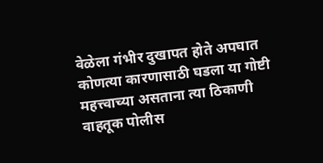वेळेला गंभीर दुखापत होते अपघात कोणत्या कारणासाठी घडला या गोष्टी महत्त्वाच्या असताना त्या ठिकाणी वाहतूक पोलीस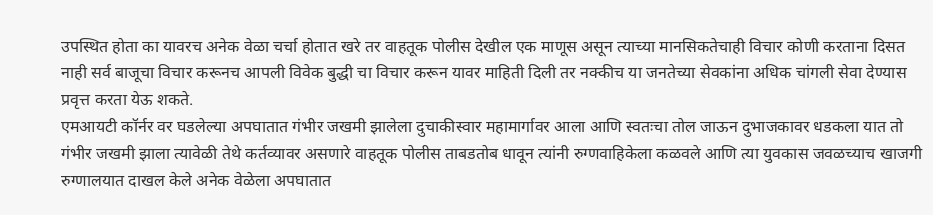उपस्थित होता का यावरच अनेक वेळा चर्चा होतात खरे तर वाहतूक पोलीस देखील एक माणूस असून त्याच्या मानसिकतेचाही विचार कोणी करताना दिसत नाही सर्व बाजूचा विचार करूनच आपली विवेक बुद्धी चा विचार करून यावर माहिती दिली तर नक्कीच या जनतेच्या सेवकांना अधिक चांगली सेवा देण्यास प्रवृत्त करता येऊ शकते.
एमआयटी कॉर्नर वर घडलेल्या अपघातात गंभीर जखमी झालेला दुचाकीस्वार महामार्गावर आला आणि स्वतःचा तोल जाऊन दुभाजकावर धडकला यात तो गंभीर जखमी झाला त्यावेळी तेथे कर्तव्यावर असणारे वाहतूक पोलीस ताबडतोब धावून त्यांनी रुग्णवाहिकेला कळवले आणि त्या युवकास जवळच्याच खाजगी रुग्णालयात दाखल केले अनेक वेळेला अपघातात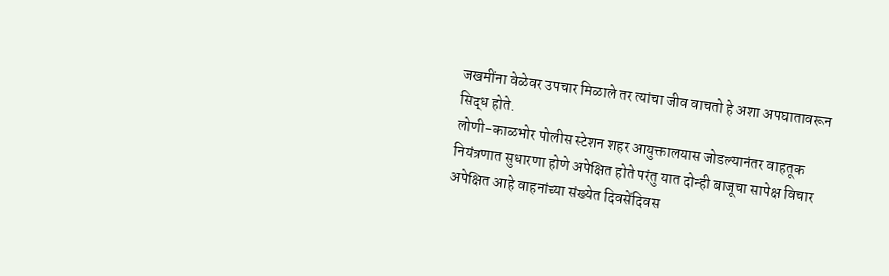जखमींना वेळेवर उपचार मिळाले तर त्यांचा जीव वाचतो हे अशा अपघातावरून सिद्ध होते.
लोणी-काळभोर पोलीस स्टेशन शहर आयुक्तालयास जोडल्यानंतर वाहतूक नियंत्रणात सुधारणा होणे अपेक्षित होते परंतु यात दोन्ही बाजूचा सापेक्ष विचार अपेक्षित आहे वाहनांच्या संख्येत दिवसेंदिवस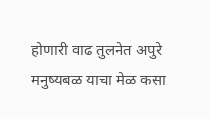होणारी वाढ तुलनेत अपुरे मनुष्यबळ याचा मेळ कसा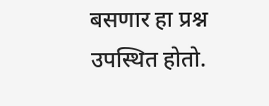बसणार हा प्रश्न उपस्थित होतो.